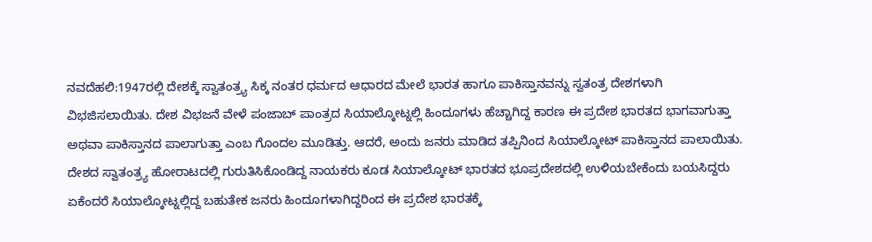ನವದೆಹಲಿ:1947ರಲ್ಲಿ ದೇಶಕ್ಕೆ ಸ್ವಾತಂತ್ರ್ಯ ಸಿಕ್ಕ ನಂತರ ಧರ್ಮದ ಆಧಾರದ ಮೇಲೆ ಭಾರತ ಹಾಗೂ ಪಾಕಿಸ್ತಾನವನ್ನು ಸ್ವತಂತ್ರ ದೇಶಗಳಾಗಿ ವಿಭಜಿಸಲಾಯಿತು. ದೇಶ ವಿಭಜನೆ ವೇಳೆ ಪಂಜಾಬ್ ಪಾಂತ್ರದ ಸಿಯಾಲ್ಕೋಟ್ನಲ್ಲಿ ಹಿಂದೂಗಳು ಹೆಚ್ಚಾಗಿದ್ದ ಕಾರಣ ಈ ಪ್ರದೇಶ ಭಾರತದ ಭಾಗವಾಗುತ್ತಾ ಅಥವಾ ಪಾಕಿಸ್ತಾನದ ಪಾಲಾಗುತ್ತಾ ಎಂಬ ಗೊಂದಲ ಮೂಡಿತ್ತು. ಆದರೆ, ಅಂದು ಜನರು ಮಾಡಿದ ತಪ್ಪಿನಿಂದ ಸಿಯಾಲ್ಕೋಟ್ ಪಾಕಿಸ್ತಾನದ ಪಾಲಾಯಿತು.
ದೇಶದ ಸ್ವಾತಂತ್ರ್ಯ ಹೋರಾಟದಲ್ಲಿ ಗುರುತಿಸಿಕೊಂಡಿದ್ದ ನಾಯಕರು ಕೂಡ ಸಿಯಾಲ್ಕೋಟ್ ಭಾರತದ ಭೂಪ್ರದೇಶದಲ್ಲಿ ಉಳಿಯಬೇಕೆಂದು ಬಯಸಿದ್ದರು ಏಕೆಂದರೆ ಸಿಯಾಲ್ಕೋಟ್ನಲ್ಲಿದ್ದ ಬಹುತೇಕ ಜನರು ಹಿಂದೂಗಳಾಗಿದ್ದರಿಂದ ಈ ಪ್ರದೇಶ ಭಾರತಕ್ಕೆ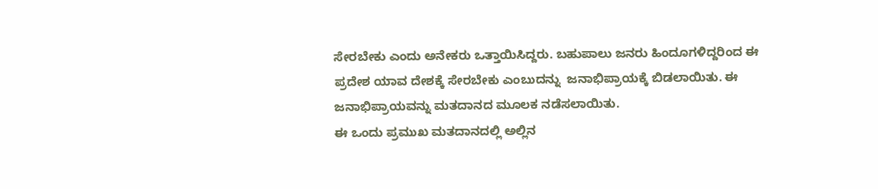ಸೇರಬೇಕು ಎಂದು ಅನೇಕರು ಒತ್ತಾಯಿಸಿದ್ದರು. ಬಹುಪಾಲು ಜನರು ಹಿಂದೂಗಳಿದ್ದರಿಂದ ಈ ಪ್ರದೇಶ ಯಾವ ದೇಶಕ್ಕೆ ಸೇರಬೇಕು ಎಂಬುದನ್ನು  ಜನಾಭಿಪ್ರಾಯಕ್ಕೆ ಬಿಡಲಾಯಿತು. ಈ ಜನಾಭಿಪ್ರಾಯವನ್ನು ಮತದಾನದ ಮೂಲಕ ನಡೆಸಲಾಯಿತು.
ಈ ಒಂದು ಪ್ರಮುಖ ಮತದಾನದಲ್ಲಿ ಅಲ್ಲಿನ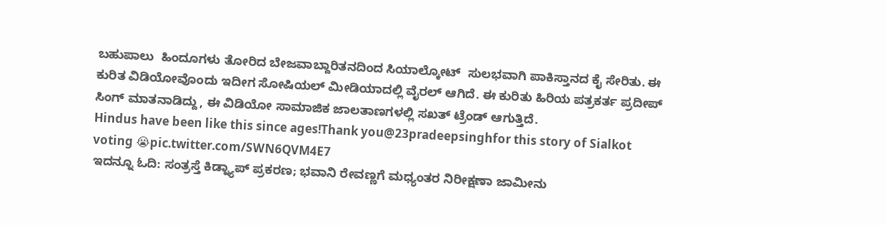ಬಹುಪಾಲು  ಹಿಂದೂಗಳು ತೋರಿದ ಬೇಜವಾಬ್ದಾರಿತನದಿಂದ ಸಿಯಾಲ್ಕೋಟ್‌  ಸುಲಭವಾಗಿ ಪಾಕಿಸ್ತಾನದ ಕೈ ಸೇರಿತು. ಈ ಕುರಿತ ವಿಡಿಯೋವೊಂದು ಇದೀಗ ಸೋಷಿಯಲ್‌ ಮೀಡಿಯಾದಲ್ಲಿ ವೈರಲ್‌ ಆಗಿದೆ. ಈ ಕುರಿತು ಹಿರಿಯ ಪತ್ರಕರ್ತ ಪ್ರದೀಪ್ ಸಿಂಗ್ ಮಾತನಾಡಿದ್ದು, ಈ ವಿಡಿಯೋ ಸಾಮಾಜಿಕ ಜಾಲತಾಣಗಳಲ್ಲಿ ಸಖತ್ ಟ್ರೆಂಡ್ ಆಗುತ್ತಿದೆ.
Hindus have been like this since ages!Thank you@23pradeepsinghfor this story of Sialkot voting 😭pic.twitter.com/SWN6QVM4E7
ಇದನ್ನೂ ಓದಿ: ಸಂತ್ರಸ್ತೆ ಕಿಡ್ನ್ಯಾಪ್ ಪ್ರಕರಣ; ಭವಾನಿ ರೇವಣ್ಣಗೆ ಮಧ್ಯಂತರ ನಿರೀಕ್ಷಣಾ ಜಾಮೀನು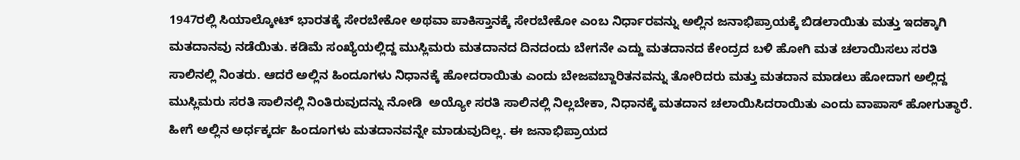1947ರಲ್ಲಿ ಸಿಯಾಲ್ಕೋಟ್‌ ಭಾರತಕ್ಕೆ ಸೇರಬೇಕೋ ಅಥವಾ ಪಾಕಿಸ್ತಾನಕ್ಕೆ ಸೇರಬೇಕೋ ಎಂಬ ನಿರ್ಧಾರವನ್ನು ಅಲ್ಲಿನ ಜನಾಭಿಪ್ರಾಯಕ್ಕೆ ಬಿಡಲಾಯಿತು ಮತ್ತು ಇದಕ್ಕಾಗಿ ಮತದಾನವು ನಡೆಯಿತು. ಕಡಿಮೆ ಸಂಖ್ಯೆಯಲ್ಲಿದ್ದ ಮುಸ್ಲಿಮರು ಮತದಾನದ ದಿನದಂದು ಬೇಗನೇ ಎದ್ದು ಮತದಾನದ ಕೇಂದ್ರದ ಬಳಿ ಹೋಗಿ ಮತ ಚಲಾಯಿಸಲು ಸರತಿ ಸಾಲಿನಲ್ಲಿ ನಿಂತರು. ಆದರೆ ಅಲ್ಲಿನ ಹಿಂದೂಗಳು ನಿಧಾನಕ್ಕೆ ಹೋದರಾಯಿತು ಎಂದು ಬೇಜವಬ್ದಾರಿತನವನ್ನು ತೋರಿದರು ಮತ್ತು ಮತದಾನ ಮಾಡಲು ಹೋದಾಗ ಅಲ್ಲಿದ್ದ ಮುಸ್ಲಿಮರು ಸರತಿ ಸಾಲಿನಲ್ಲಿ ನಿಂತಿರುವುದನ್ನು ನೋಡಿ  ಅಯ್ಯೋ ಸರತಿ ಸಾಲಿನಲ್ಲಿ ನಿಲ್ಲಬೇಕಾ, ನಿಧಾನಕ್ಕೆ ಮತದಾನ ಚಲಾಯಿಸಿದರಾಯಿತು ಎಂದು ವಾಪಾಸ್‌ ಹೋಗುತ್ಥಾರೆ.
ಹೀಗೆ ಅಲ್ಲಿನ ಅರ್ಧಕ್ಕರ್ದ ಹಿಂದೂಗಳು ಮತದಾನವನ್ನೇ ಮಾಡುವುದಿಲ್ಲ. ಈ ಜನಾಭಿಪ್ರಾಯದ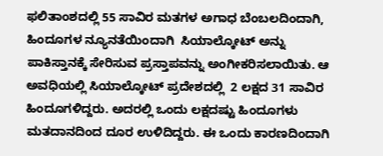ಫಲಿತಾಂಶದಲ್ಲಿ 55 ಸಾವಿರ ಮತಗಳ ಅಗಾಧ ಬೆಂಬಲದಿಂದಾಗಿ, ಹಿಂದೂಗಳ ನ್ಯೂನತೆಯಿಂದಾಗಿ  ಸಿಯಾಲ್ಕೋಟ್‌ ಅನ್ನು ಪಾಕಿಸ್ತಾನಕ್ಕೆ ಸೇರಿಸುವ ಪ್ರಸ್ತಾಪವನ್ನು ಅಂಗೀಕರಿಸಲಾಯಿತು. ಆ ಅವಧಿಯಲ್ಲಿ ಸಿಯಾಲ್ಕೋಟ್‌ ಪ್ರದೇಶದಲ್ಲಿ  2 ಲಕ್ಷದ 31 ಸಾವಿರ ಹಿಂದೂಗಳಿದ್ದರು. ಅದರಲ್ಲಿ ಒಂದು ಲಕ್ಷದಷ್ಟು ಹಿಂದೂಗಳು ಮತದಾನದಿಂದ ದೂರ ಉಳಿದಿದ್ದರು. ಈ ಒಂದು ಕಾರಣದಿಂದಾಗಿ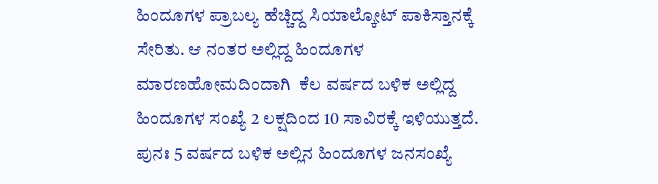ಹಿಂದೂಗಳ ಪ್ರಾಬಲ್ಯ ಹೆಚ್ಚಿದ್ದ ಸಿಯಾಲ್ಕೋಟ್‌ ಪಾಕಿಸ್ತಾನಕ್ಕೆ ಸೇರಿತು. ಆ ನಂತರ ಅಲ್ಲಿದ್ದ ಹಿಂದೂಗಳ ಮಾರಣಹೋಮದಿಂದಾಗಿ  ಕೆಲ ವರ್ಷದ ಬಳಿಕ ಅಲ್ಲಿದ್ದ ಹಿಂದೂಗಳ ಸಂಖ್ಯೆ 2 ಲಕ್ಷದಿಂದ 10 ಸಾವಿರಕ್ಕೆ ಇಳಿಯುತ್ತದೆ. ಪುನಃ 5 ವರ್ಷದ ಬಳಿಕ ಅಲ್ಲಿನ ಹಿಂದೂಗಳ ಜನಸಂಖ್ಯೆ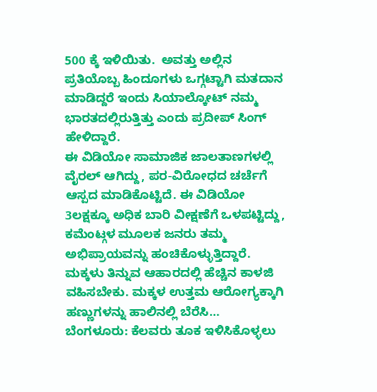500 ಕ್ಕೆ ಇಳಿಯಿತು.  ಅವತ್ತು ಅಲ್ಲಿನ ಪ್ರತಿಯೊಬ್ಬ ಹಿಂದೂಗಳು ಒಗ್ಗಟ್ಟಾಗಿ ಮತದಾನ ಮಾಡಿದ್ದರೆ ಇಂದು ಸಿಯಾಲ್ಕೋಟ್ ನಮ್ಮ ಭಾರತದಲ್ಲಿರುತ್ತಿತ್ತು ಎಂದು ಪ್ರದೀಪ್ ಸಿಂಗ್ ಹೇಳಿದ್ದಾರೆ.
ಈ ವಿಡಿಯೋ ಸಾಮಾಜಿಕ ಜಾಲತಾಣಗಳಲ್ಲಿ ವೈರಲ್ ಆಗಿದ್ದು, ಪರ-ವಿರೋಧದ ಚರ್ಚೆಗೆ ಆಸ್ಪದ ಮಾಡಿಕೊಟ್ಟಿದೆ. ಈ ವಿಡಿಯೋ 3ಲಕ್ಷಕ್ಕೂ ಅಧಿಕ ಬಾರಿ ವೀಕ್ಷಣೆಗೆ ಒಳಪಟ್ಟಿದ್ದು, ಕಮೆಂಟ್ಗಳ ಮೂಲಕ ಜನರು ತಮ್ಮ ಅಭಿಪ್ರಾಯವನ್ನು ಹಂಚಿಕೊಳ್ಳುತ್ತಿದ್ದಾರೆ.
ಮಕ್ಕಳು ತಿನ್ನುವ ಆಹಾರದಲ್ಲಿ ಹೆಚ್ಚಿನ ಕಾಳಜಿ ವಹಿಸಬೇಕು. ಮಕ್ಕಳ ಉತ್ತಮ ಆರೋಗ್ಯಕ್ಕಾಗಿ ಹಣ್ಣುಗಳನ್ನು ಹಾಲಿನಲ್ಲಿ ಬೆರೆಸಿ…
ಬೆಂಗಳೂರು: ಕೆಲವರು ತೂಕ ಇಳಿಸಿಕೊಳ್ಳಲು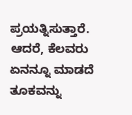ಪ್ರಯತ್ನಿಸುತ್ತಾರೆ. ಆದರೆ, ಕೆಲವರು ಏನನ್ನೂ ಮಾಡದೆ ತೂಕವನ್ನು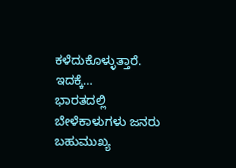ಕಳೆದುಕೊಳ್ಳುತ್ತಾರೆ. ಇದಕ್ಕೆ…
ಭಾರತದಲ್ಲಿ ಬೇಳೆಕಾಳುಗಳು ಜನರು ಬಹುಮುಖ್ಯ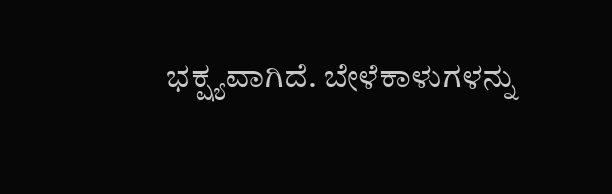ಭಕ್ಷ್ಯವಾಗಿದೆ. ಬೇಳೆಕಾಳುಗಳನ್ನು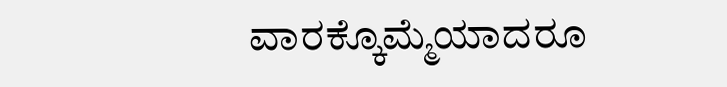ವಾರಕ್ಕೊಮ್ಮೆಯಾದರೂ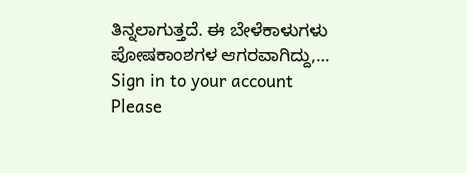ತಿನ್ನಲಾಗುತ್ತದೆ. ಈ ಬೇಳೆಕಾಳುಗಳು ಪೋಷಕಾಂಶಗಳ ಆಗರವಾಗಿದ್ದು,…
Sign in to your account
Please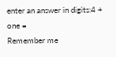enter an answer in digits:4 + one =
Remember me